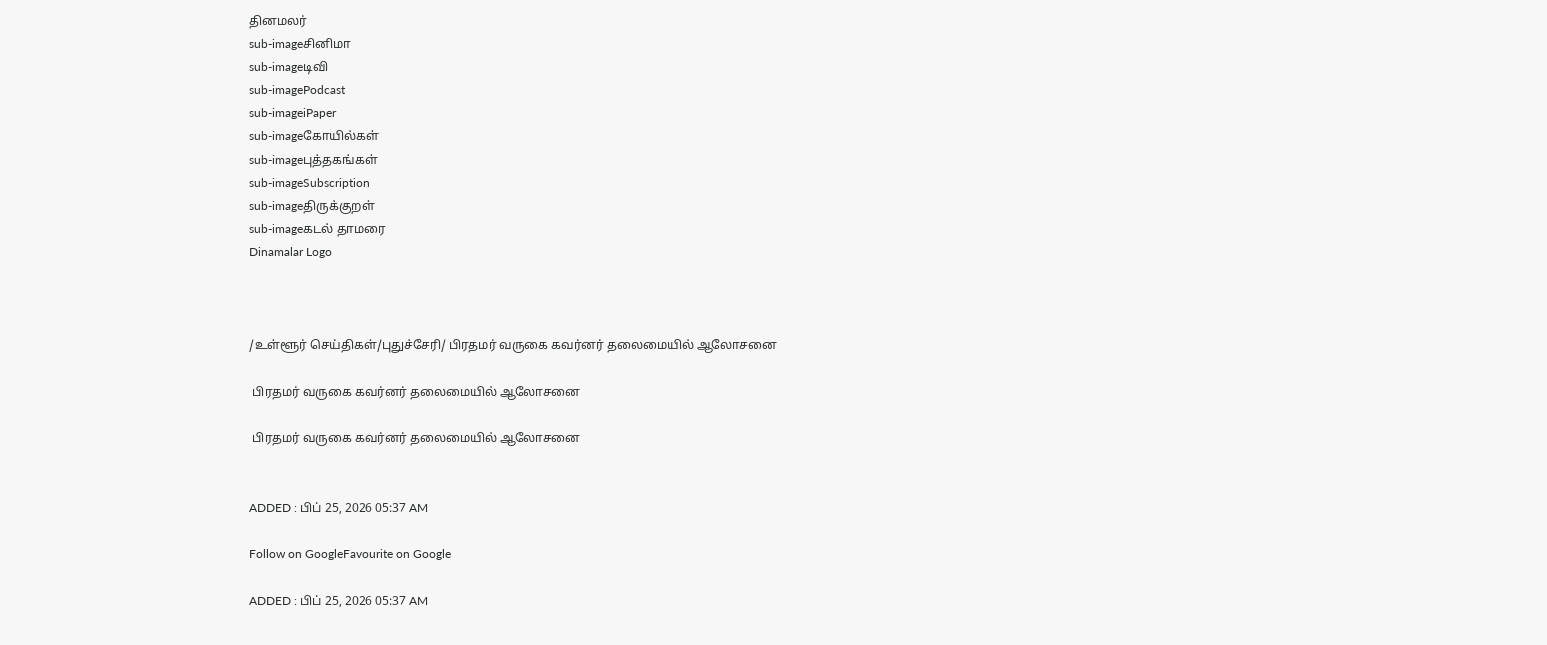தினமலர்
sub-imageசினிமா
sub-imageடிவி
sub-imagePodcast
sub-imageiPaper
sub-imageகோயில்கள்
sub-imageபுத்தகங்கள்
sub-imageSubscription
sub-imageதிருக்குறள்
sub-imageகடல் தாமரை
Dinamalar Logo



/உள்ளூர் செய்திகள்/புதுச்சேரி/ பிரதமர் வருகை கவர்னர் தலைமையில் ஆலோசனை

 பிரதமர் வருகை கவர்னர் தலைமையில் ஆலோசனை

 பிரதமர் வருகை கவர்னர் தலைமையில் ஆலோசனை


ADDED : பிப் 25, 2026 05:37 AM

Follow on GoogleFavourite on Google

ADDED : பிப் 25, 2026 05:37 AM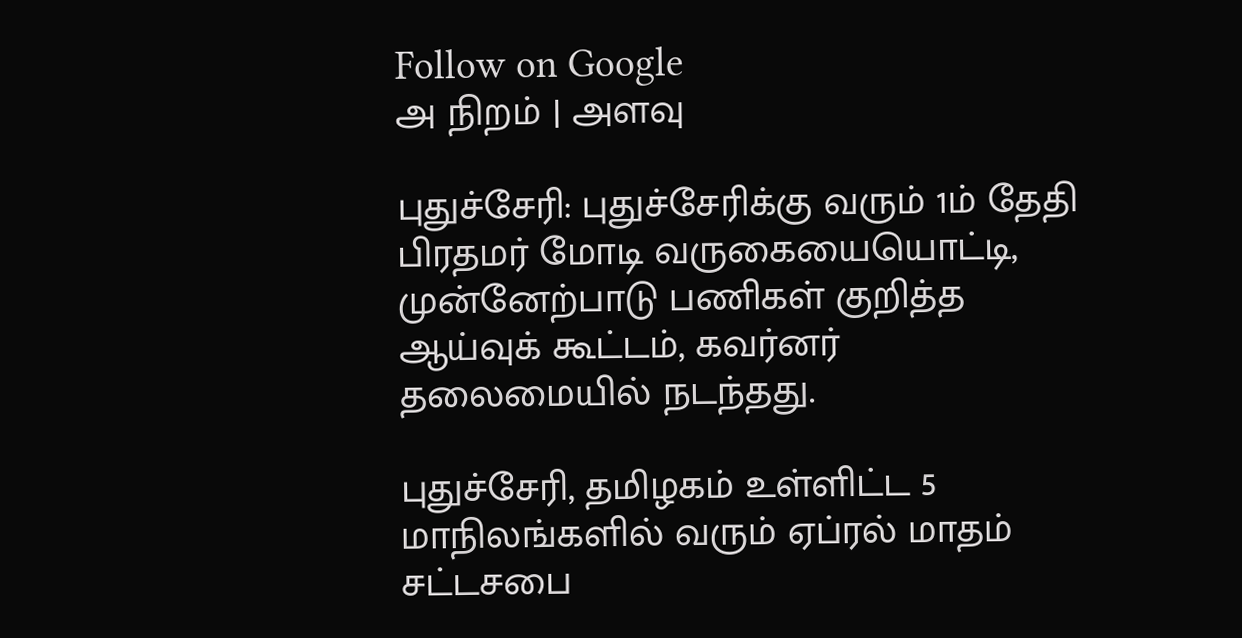Follow on Google
அ நிறம் | அளவு

புதுச்சேரி: புதுச்சேரிக்கு வரும் 1ம் தேதி பிரதமர் மோடி வருகையையொட்டி, முன்னேற்பாடு பணிகள் குறித்த ஆய்வுக் கூட்டம், கவர்னர் தலைமையில் நடந்தது.

புதுச்சேரி, தமிழகம் உள்ளிட்ட 5 மாநிலங்களில் வரும் ஏப்ரல் மாதம் சட்டசபை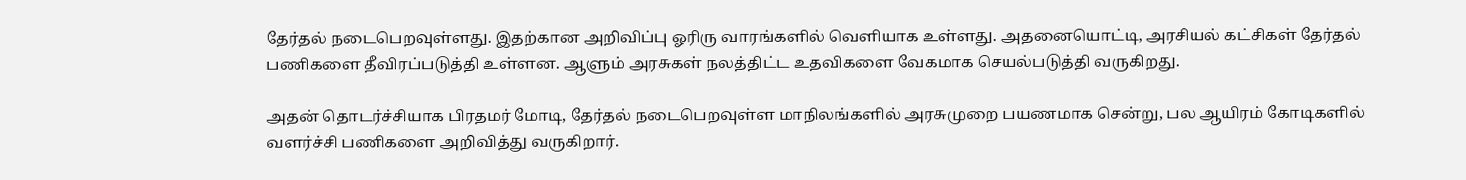தேர்தல் நடைபெறவுள்ளது. இதற்கான அறிவிப்பு ஓரிரு வாரங்களில் வெளியாக உள்ளது. அதனையொட்டி, அரசியல் கட்சிகள் தேர்தல் பணிகளை தீவிரப்படுத்தி உள்ளன. ஆளும் அரசுகள் நலத்திட்ட உதவிகளை வேகமாக செயல்படுத்தி வருகிறது.

அதன் தொடர்ச்சியாக பிரதமர் மோடி, தேர்தல் நடைபெறவுள்ள மாநிலங்களில் அரசுமுறை பயணமாக சென்று, பல ஆயிரம் கோடிகளில் வளர்ச்சி பணிகளை அறிவித்து வருகிறார்.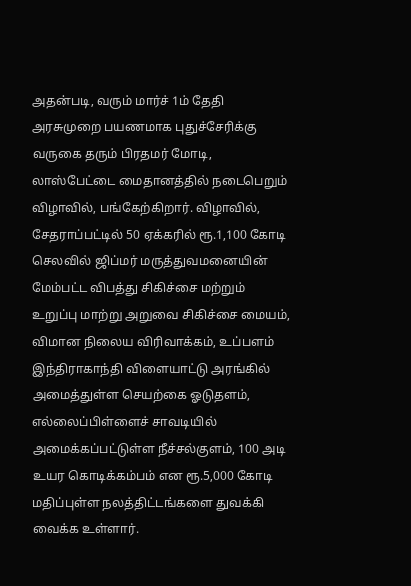அதன்படி, வரும் மார்ச் 1ம் தேதி அரசுமுறை பயணமாக புதுச்சேரிக்கு வருகை தரும் பிரதமர் மோடி, லாஸ்பேட்டை மைதானத்தில் நடைபெறும் விழாவில், பங்கேற்கிறார். விழாவில், சேதராப்பட்டில் 50 ஏக்கரில் ரூ.1,100 கோடி செலவில் ஜிப்மர் மருத்துவமனையின் மேம்பட்ட விபத்து சிகிச்சை மற்றும் உறுப்பு மாற்று அறுவை சிகிச்சை மையம், விமான நிலைய விரிவாக்கம், உப்பளம் இந்திராகாந்தி விளையாட்டு அரங்கில் அமைத்துள்ள செயற்கை ஓடுதளம், எல்லைப்பிள்ளைச் சாவடியில் அமைக்கப்பட்டுள்ள நீச்சல்குளம், 100 அடி உயர கொடிக்கம்பம் என ரூ.5,000 கோடி மதிப்புள்ள நலத்திட்டங்களை துவக்கி வைக்க உள்ளார்.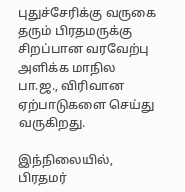புதுச்சேரிக்கு வருகை தரும் பிரதமருக்கு சிறப்பான வரவேற்பு அளிக்க மாநில பா.ஜ., விரிவான ஏற்பாடுகளை செய்து வருகிறது.

இந்நிலையில், பிரதமர்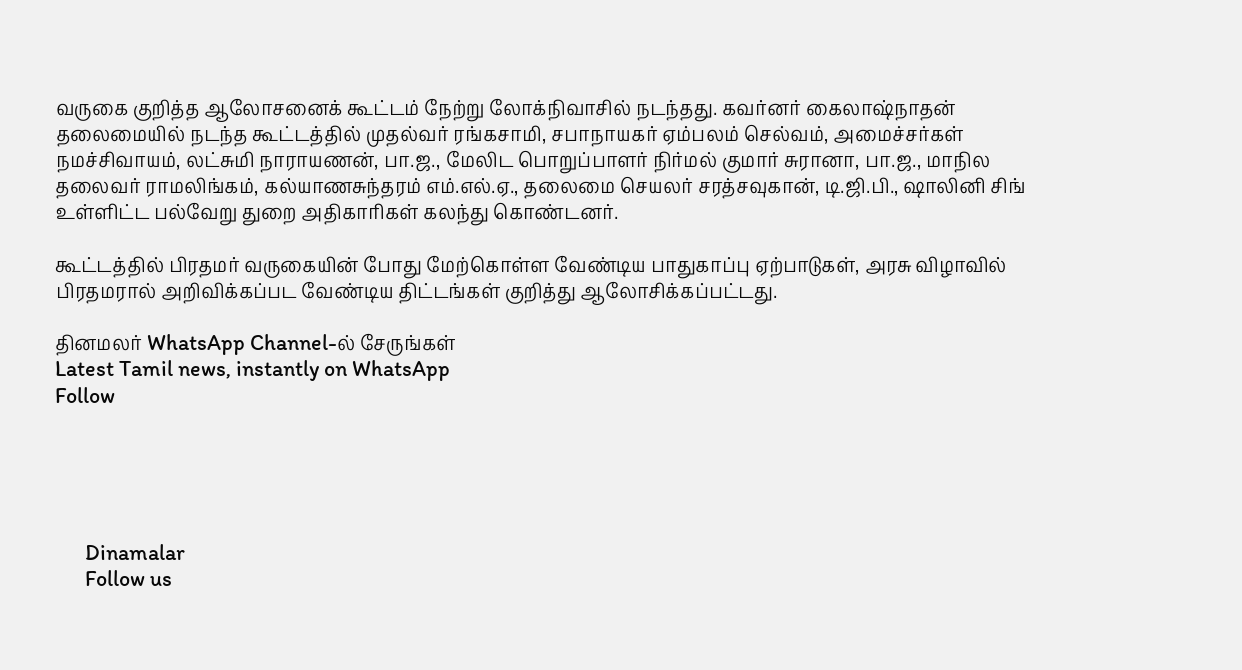வருகை குறித்த ஆலோசனைக் கூட்டம் நேற்று லோக்நிவாசில் நடந்தது. கவர்னர் கைலாஷ்நாதன் தலைமையில் நடந்த கூட்டத்தில் முதல்வர் ரங்கசாமி, சபாநாயகர் ஏம்பலம் செல்வம், அமைச்சர்கள் நமச்சிவாயம், லட்சுமி நாராயணன், பா.ஜ., மேலிட பொறுப்பாளர் நிர்மல் குமார் சுரானா, பா.ஜ., மாநில தலைவர் ராமலிங்கம், கல்யாணசுந்தரம் எம்.எல்.ஏ., தலைமை செயலர் சரத்சவுகான், டி.ஜி.பி., ஷாலினி சிங் உள்ளிட்ட பல்வேறு துறை அதிகாரிகள் கலந்து கொண்டனர்.

கூட்டத்தில் பிரதமர் வருகையின் போது மேற்கொள்ள வேண்டிய பாதுகாப்பு ஏற்பாடுகள், அரசு விழாவில் பிரதமரால் அறிவிக்கப்பட வேண்டிய திட்டங்கள் குறித்து ஆலோசிக்கப்பட்டது.

தினமலர் WhatsApp Channel-ல் சேருங்கள்
Latest Tamil news, instantly on WhatsApp
Follow





      Dinamalar
      Follow us